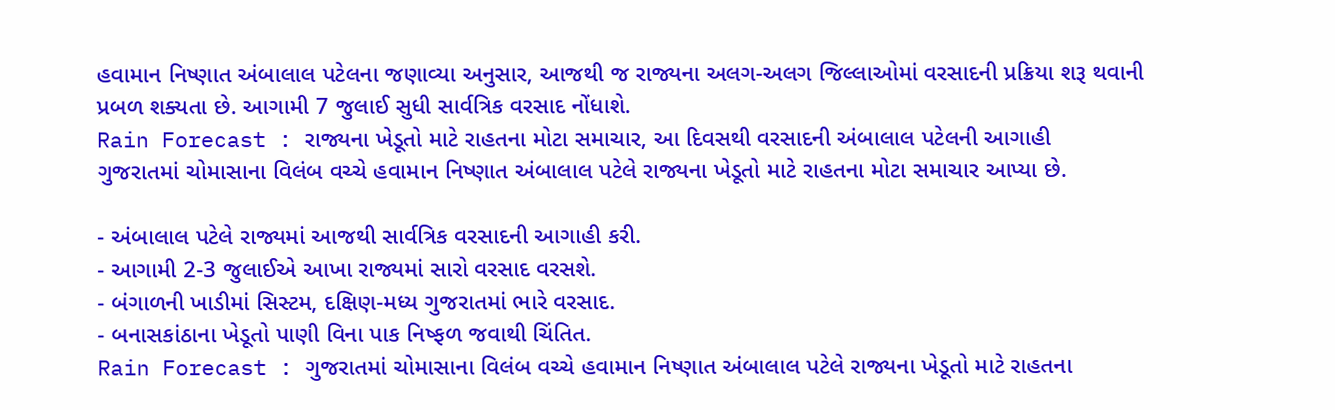હવામાન નિષ્ણાત અંબાલાલ પટેલના જણાવ્યા અનુસાર, આજથી જ રાજ્યના અલગ-અલગ જિલ્લાઓમાં વરસાદની પ્રક્રિયા શરૂ થવાની પ્રબળ શક્યતા છે. આગામી 7 જુલાઈ સુધી સાર્વત્રિક વરસાદ નોંધાશે.
Rain Forecast : રાજ્યના ખેડૂતો માટે રાહતના મોટા સમાચાર, આ દિવસથી વરસાદની અંબાલાલ પટેલની આગાહી
ગુજરાતમાં ચોમાસાના વિલંબ વચ્ચે હવામાન નિષ્ણાત અંબાલાલ પટેલે રાજ્યના ખેડૂતો માટે રાહતના મોટા સમાચાર આપ્યા છે.

- અંબાલાલ પટેલે રાજ્યમાં આજથી સાર્વત્રિક વરસાદની આગાહી કરી.
- આગામી 2-3 જુલાઈએ આખા રાજ્યમાં સારો વરસાદ વરસશે.
- બંગાળની ખાડીમાં સિસ્ટમ, દક્ષિણ-મધ્ય ગુજરાતમાં ભારે વરસાદ.
- બનાસકાંઠાના ખેડૂતો પાણી વિના પાક નિષ્ફળ જવાથી ચિંતિત.
Rain Forecast : ગુજરાતમાં ચોમાસાના વિલંબ વચ્ચે હવામાન નિષ્ણાત અંબાલાલ પટેલે રાજ્યના ખેડૂતો માટે રાહતના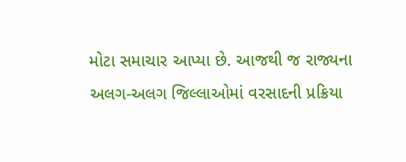મોટા સમાચાર આપ્યા છે. આજથી જ રાજ્યના અલગ-અલગ જિલ્લાઓમાં વરસાદની પ્રક્રિયા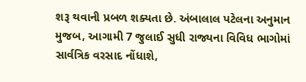શરૂ થવાની પ્રબળ શક્યતા છે. અંબાલાલ પટેલના અનુમાન મુજબ, આગામી 7 જુલાઈ સુધી રાજ્યના વિવિધ ભાગોમાં સાર્વત્રિક વરસાદ નોંધાશે,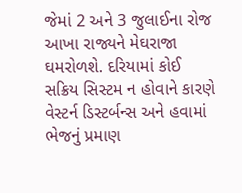જેમાં 2 અને 3 જુલાઈના રોજ આખા રાજ્યને મેઘરાજા ઘમરોળશે. દરિયામાં કોઈ સક્રિય સિસ્ટમ ન હોવાને કારણે વેસ્ટર્ન ડિસ્ટર્બન્સ અને હવામાં ભેજનું પ્રમાણ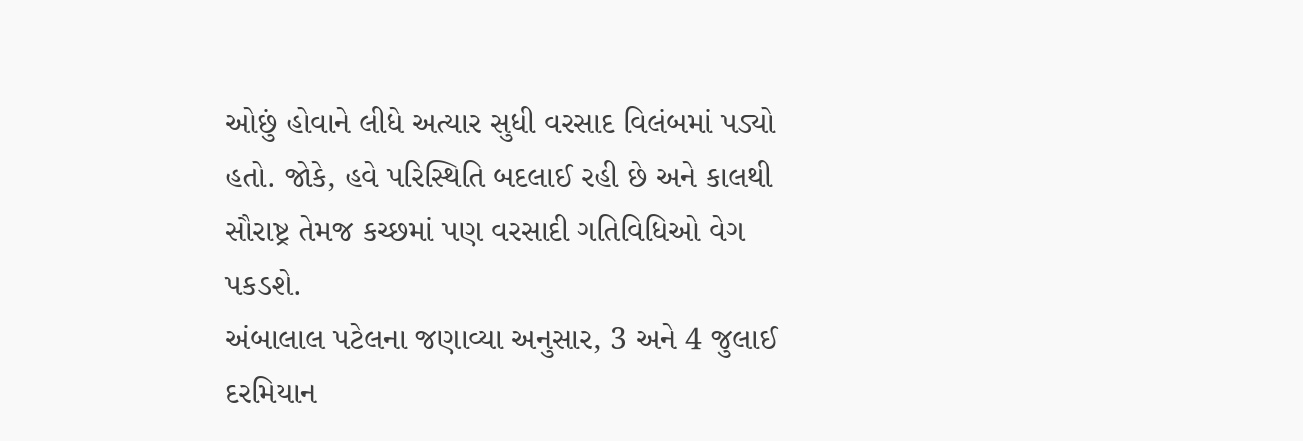ઓછું હોવાને લીધે અત્યાર સુધી વરસાદ વિલંબમાં પડ્યો હતો. જોકે, હવે પરિસ્થિતિ બદલાઈ રહી છે અને કાલથી સૌરાષ્ટ્ર તેમજ કચ્છમાં પણ વરસાદી ગતિવિધિઓ વેગ પકડશે.
અંબાલાલ પટેલના જણાવ્યા અનુસાર, 3 અને 4 જુલાઈ દરમિયાન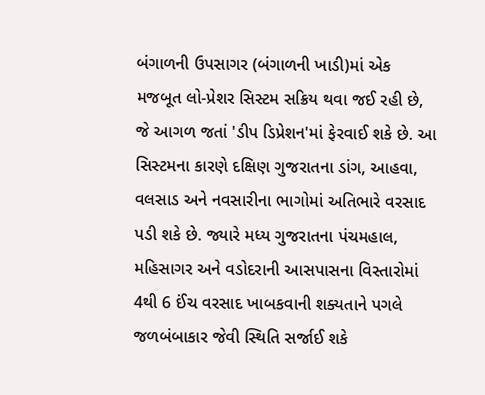બંગાળની ઉપસાગર (બંગાળની ખાડી)માં એક મજબૂત લો-પ્રેશર સિસ્ટમ સક્રિય થવા જઈ રહી છે, જે આગળ જતાં 'ડીપ ડિપ્રેશન'માં ફેરવાઈ શકે છે. આ સિસ્ટમના કારણે દક્ષિણ ગુજરાતના ડાંગ, આહવા, વલસાડ અને નવસારીના ભાગોમાં અતિભારે વરસાદ પડી શકે છે. જ્યારે મધ્ય ગુજરાતના પંચમહાલ, મહિસાગર અને વડોદરાની આસપાસના વિસ્તારોમાં 4થી 6 ઈંચ વરસાદ ખાબકવાની શક્યતાને પગલે જળબંબાકાર જેવી સ્થિતિ સર્જાઈ શકે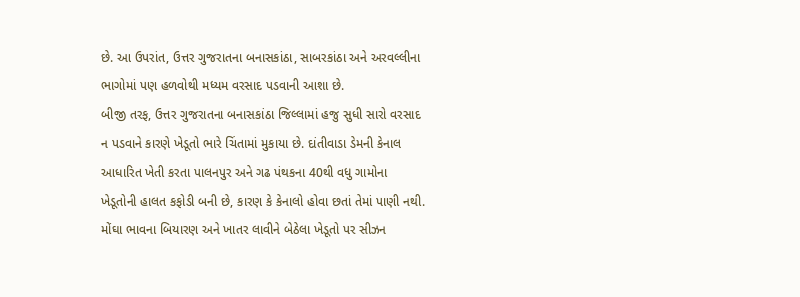છે. આ ઉપરાંત, ઉત્તર ગુજરાતના બનાસકાંઠા, સાબરકાંઠા અને અરવલ્લીના ભાગોમાં પણ હળવોથી મધ્યમ વરસાદ પડવાની આશા છે.
બીજી તરફ, ઉત્તર ગુજરાતના બનાસકાંઠા જિલ્લામાં હજુ સુધી સારો વરસાદ ન પડવાને કારણે ખેડૂતો ભારે ચિંતામાં મુકાયા છે. દાંતીવાડા ડેમની કેનાલ આધારિત ખેતી કરતા પાલનપુર અને ગઢ પંથકના 40થી વધુ ગામોના ખેડૂતોની હાલત કફોડી બની છે, કારણ કે કેનાલો હોવા છતાં તેમાં પાણી નથી. મોંઘા ભાવના બિયારણ અને ખાતર લાવીને બેઠેલા ખેડૂતો પર સીઝન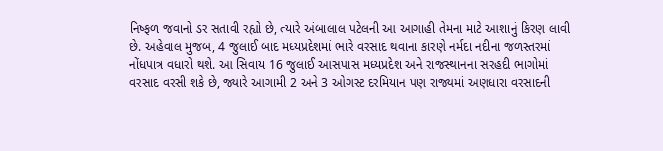નિષ્ફળ જવાનો ડર સતાવી રહ્યો છે, ત્યારે અંબાલાલ પટેલની આ આગાહી તેમના માટે આશાનું કિરણ લાવી છે. અહેવાલ મુજબ, 4 જુલાઈ બાદ મધ્યપ્રદેશમાં ભારે વરસાદ થવાના કારણે નર્મદા નદીના જળસ્તરમાં નોંધપાત્ર વધારો થશે. આ સિવાય 16 જુલાઈ આસપાસ મધ્યપ્રદેશ અને રાજસ્થાનના સરહદી ભાગોમાં વરસાદ વરસી શકે છે, જ્યારે આગામી 2 અને 3 ઓગસ્ટ દરમિયાન પણ રાજ્યમાં અણધારા વરસાદની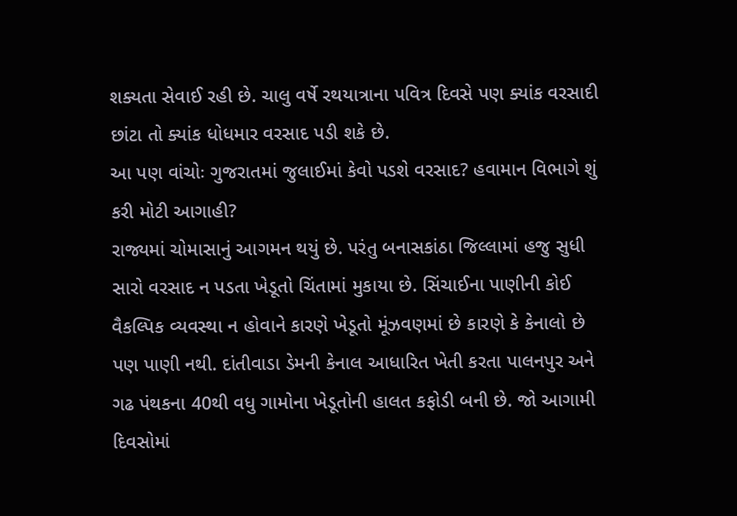શક્યતા સેવાઈ રહી છે. ચાલુ વર્ષે રથયાત્રાના પવિત્ર દિવસે પણ ક્યાંક વરસાદી છાંટા તો ક્યાંક ધોધમાર વરસાદ પડી શકે છે.
આ પણ વાંચોઃ ગુજરાતમાં જુલાઈમાં કેવો પડશે વરસાદ? હવામાન વિભાગે શું કરી મોટી આગાહી?
રાજ્યમાં ચોમાસાનું આગમન થયું છે. પરંતુ બનાસકાંઠા જિલ્લામાં હજુ સુધી સારો વરસાદ ન પડતા ખેડૂતો ચિંતામાં મુકાયા છે. સિંચાઈના પાણીની કોઈ વૈકલ્પિક વ્યવસ્થા ન હોવાને કારણે ખેડૂતો મૂંઝવણમાં છે કારણે કે કેનાલો છે પણ પાણી નથી. દાંતીવાડા ડેમની કેનાલ આધારિત ખેતી કરતા પાલનપુર અને ગઢ પંથકના 40થી વધુ ગામોના ખેડૂતોની હાલત કફોડી બની છે. જો આગામી દિવસોમાં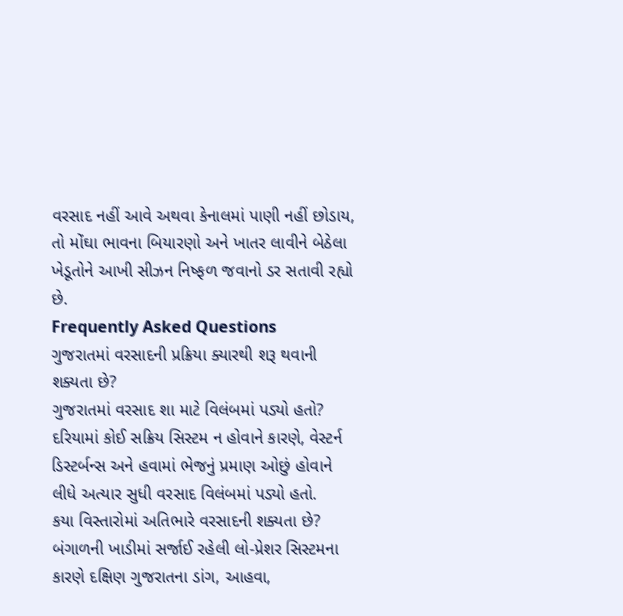વરસાદ નહીં આવે અથવા કેનાલમાં પાણી નહીં છોડાય, તો મોંઘા ભાવના બિયારણો અને ખાતર લાવીને બેઠેલા ખેડૂતોને આખી સીઝન નિષ્ફળ જવાનો ડર સતાવી રહ્યો છે.
Frequently Asked Questions
ગુજરાતમાં વરસાદની પ્રક્રિયા ક્યારથી શરૂ થવાની શક્યતા છે?
ગુજરાતમાં વરસાદ શા માટે વિલંબમાં પડ્યો હતો?
દરિયામાં કોઈ સક્રિય સિસ્ટમ ન હોવાને કારણે, વેસ્ટર્ન ડિસ્ટર્બન્સ અને હવામાં ભેજનું પ્રમાણ ઓછું હોવાને લીધે અત્યાર સુધી વરસાદ વિલંબમાં પડ્યો હતો.
કયા વિસ્તારોમાં અતિભારે વરસાદની શક્યતા છે?
બંગાળની ખાડીમાં સર્જાઈ રહેલી લો-પ્રેશર સિસ્ટમના કારણે દક્ષિણ ગુજરાતના ડાંગ, આહવા,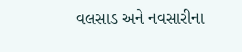વલસાડ અને નવસારીના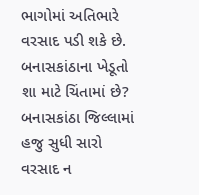ભાગોમાં અતિભારે વરસાદ પડી શકે છે.
બનાસકાંઠાના ખેડૂતો શા માટે ચિંતામાં છે?
બનાસકાંઠા જિલ્લામાં હજુ સુધી સારો વરસાદ ન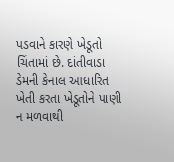પડવાને કારણે ખેડૂતો ચિંતામાં છે. દાંતીવાડા ડેમની કેનાલ આધારિત ખેતી કરતા ખેડૂતોને પાણી ન મળવાથી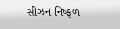સીઝન નિષ્ફળ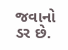જવાનો ડર છે.